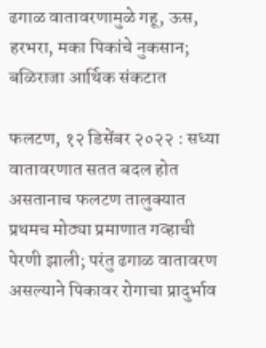ढगाळ वातावरणामुळे गहू, ऊस, हरभरा, मका पिकांचे नुकसान; बळिराजा आर्थिक संकटात

फलटण, १२ डिसेंबर २०२२ : सध्या वातावरणात सतत बदल होत असतानाच फलटण तालुक्यात प्रथमच मोठ्या प्रमाणात गव्हाची पेरणी झाली; परंतु ढगाळ वातावरण असल्याने पिकावर रोगाचा प्रादुर्भाव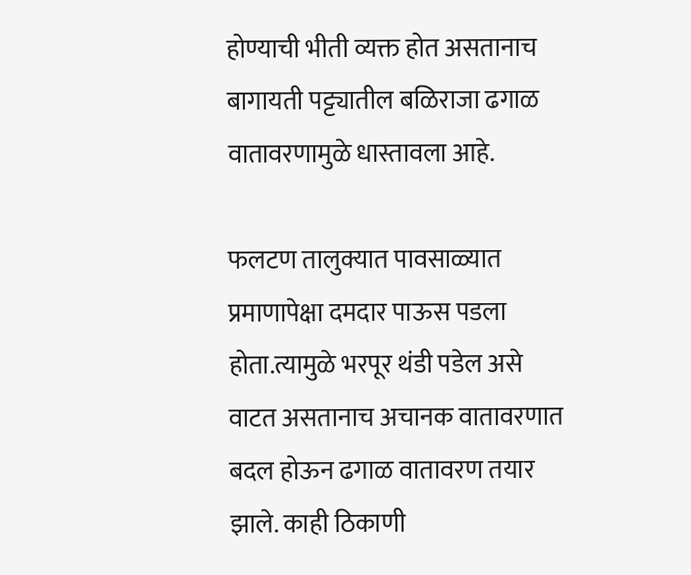होण्याची भीती व्यक्त होत असतानाच बागायती पट्ट्यातील बळिराजा ढगाळ वातावरणामुळे धास्तावला आहे.

फलटण तालुक्यात पावसाळ्यात प्रमाणापेक्षा दमदार पाऊस पडला होता.त्यामुळे भरपूर थंडी पडेल असे वाटत असतानाच अचानक वातावरणात बदल होऊन ढगाळ वातावरण तयार झाले. काही ठिकाणी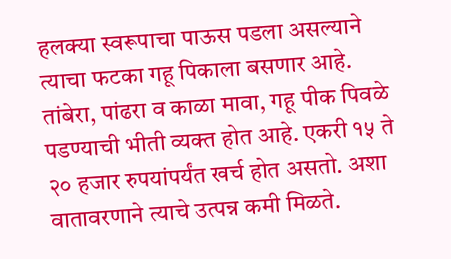हलक्या स्वरूपाचा पाऊस पडला असल्याने त्याचा फटका गहू पिकाला बसणार आहे. तांबेरा, पांढरा व काळा मावा, गहू पीक पिवळे पडण्याची भीती व्यक्त होत आहे. एकरी १५ ते २० हजार रुपयांपर्यंत खर्च होत असतो. अशा वातावरणाने त्याचे उत्पन्न कमी मिळते.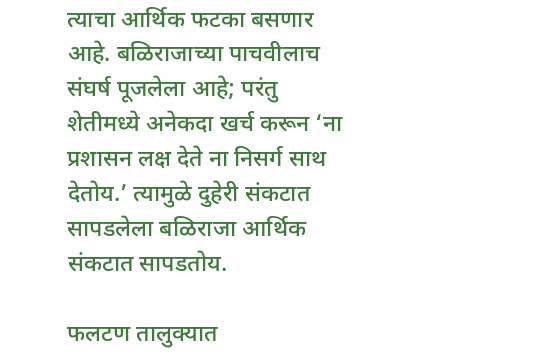त्याचा आर्थिक फटका बसणार आहे. बळिराजाच्या पाचवीलाच संघर्ष पूजलेला आहे; परंतु शेतीमध्ये अनेकदा खर्च करून ‘ना प्रशासन लक्ष देते ना निसर्ग साथ देतोय.’ त्यामुळे दुहेरी संकटात सापडलेला बळिराजा आर्थिक संकटात सापडतोय.

फलटण तालुक्यात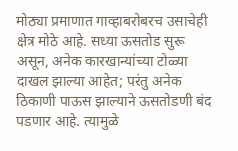मोठ्या प्रमाणात गाव्हाबरोबरच उसाचेही क्षेत्र मोठे आहे. सध्या ऊसतोड सुरू असून, अनेक कारखान्यांच्या टोळ्या दाखल झाल्या आहेत; परंतु अनेक ठिकाणी पाऊस झाल्याने ऊसतोडणी बंद पडणार आहे. त्यामुळे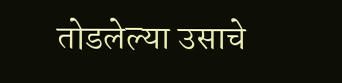तोडलेल्या उसाचे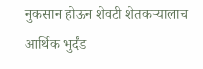नुकसान होऊन शेवटी शेतकऱ्यालाच आर्थिक भुर्दंड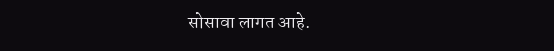सोसावा लागत आहे.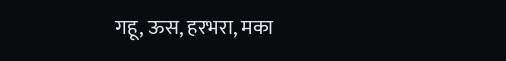गहू, ऊस, हरभरा, मका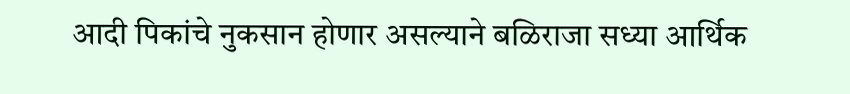आदी पिकांचे नुकसान होणार असल्याने बळिराजा सध्या आर्थिक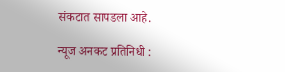संकटात सापडला आहे.

न्यूज अनकट प्रतिनिधी :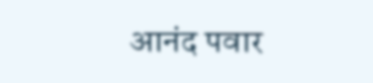आनंद पवार